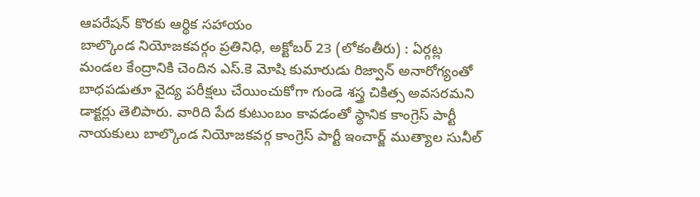ఆపరేషన్ కొరకు ఆర్థిక సహాయం
బాల్కొండ నియోజకవర్గం ప్రతినిధి, అక్టోబర్ 23 (లోకంతీరు) : ఏర్గట్ల మండల కేంద్రానికి చెందిన ఎస్.కె మోషి కుమారుడు రిజ్వాన్ అనారోగ్యంతో బాధపడుతూ వైద్య పరీక్షలు చేయించుకోగా గుండె శస్త్ర చికిత్స అవసరమని డాక్టర్లు తెలిపారు. వారిది పేద కుటుంబం కావడంతో స్థానిక కాంగ్రెస్ పార్టీ నాయకులు బాల్కొండ నియోజకవర్గ కాంగ్రెస్ పార్టీ ఇంచార్జ్ ముత్యాల సునీల్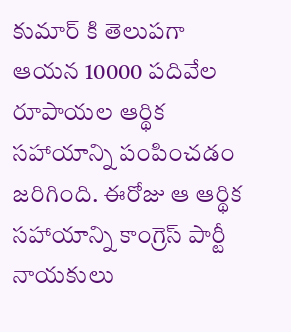కుమార్ కి తెలుపగా ఆయన 10000 పదివేల రూపాయల ఆర్థిక సహాయాన్ని పంపించడం జరిగింది. ఈరోజు ఆ ఆర్థిక సహాయాన్ని కాంగ్రెస్ పార్టీ నాయకులు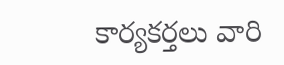కార్యకర్తలు వారి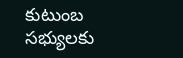కుటుంబ సభ్యులకు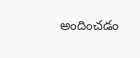అందించడం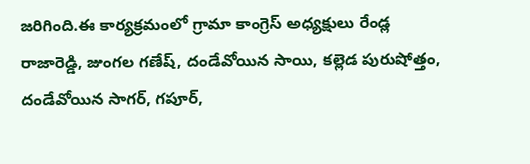జరిగింది.ఈ కార్యక్రమంలో గ్రామా కాంగ్రెస్ అధ్యక్షులు రేండ్ల రాజారెడ్డి, జుంగల గణేష్, దండేవోయిన సాయి, కల్లెడ పురుషోత్తం, దండేవోయిన సాగర్, గపూర్,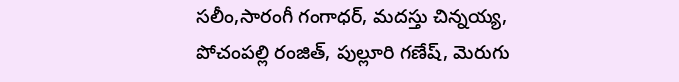సలీం,సారంగీ గంగాధర్, మదస్తు చిన్నయ్య, పోచంపల్లి రంజిత్, పుల్లూరి గణేష్, మెరుగు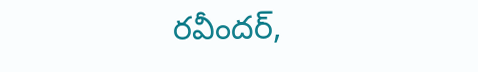రవీందర్,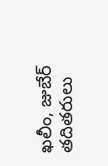ఖలీం, జుబేర్ తదితరులు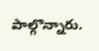పాల్గొన్నారు.